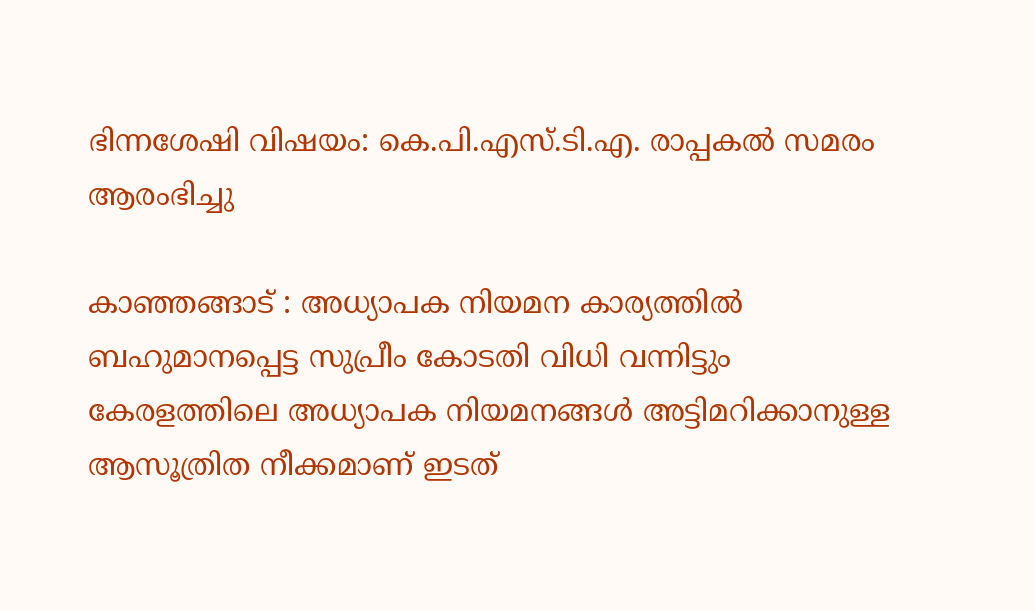ഭിന്നശേഷി വിഷയം: കെ.പി.എസ്.ടി.എ. രാപ്പകല്‍ സമരം ആരംഭിച്ചു

കാഞ്ഞങ്ങാട് : അധ്യാപക നിയമന കാര്യത്തില്‍ ബഹുമാനപ്പെട്ട സുപ്രീം കോടതി വിധി വന്നിട്ടും കേരളത്തിലെ അധ്യാപക നിയമനങ്ങള്‍ അട്ടിമറിക്കാനുള്ള ആസൂത്രിത നീക്കമാണ് ഇടത്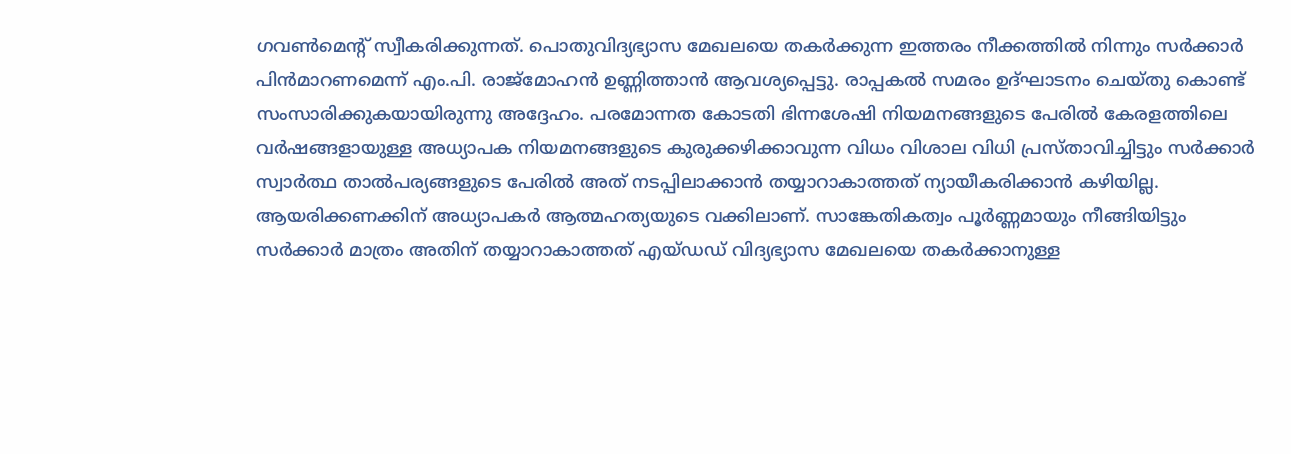ഗവണ്‍മെന്റ് സ്വീകരിക്കുന്നത്. പൊതുവിദ്യഭ്യാസ മേഖലയെ തകര്‍ക്കുന്ന ഇത്തരം നീക്കത്തില്‍ നിന്നും സര്‍ക്കാര്‍ പിന്‍മാറണമെന്ന് എം.പി. രാജ്‌മോഹന്‍ ഉണ്ണിത്താന്‍ ആവശ്യപ്പെട്ടു. രാപ്പകല്‍ സമരം ഉദ്ഘാടനം ചെയ്തു കൊണ്ട് സംസാരിക്കുകയായിരുന്നു അദ്ദേഹം. പരമോന്നത കോടതി ഭിന്നശേഷി നിയമനങ്ങളുടെ പേരില്‍ കേരളത്തിലെ വര്‍ഷങ്ങളായുള്ള അധ്യാപക നിയമനങ്ങളുടെ കുരുക്കഴിക്കാവുന്ന വിധം വിശാല വിധി പ്രസ്താവിച്ചിട്ടും സര്‍ക്കാര്‍ സ്വാര്‍ത്ഥ താല്‍പര്യങ്ങളുടെ പേരില്‍ അത് നടപ്പിലാക്കാന്‍ തയ്യാറാകാത്തത് ന്യായീകരിക്കാന്‍ കഴിയില്ല. ആയരിക്കണക്കിന് അധ്യാപകര്‍ ആത്മഹത്യയുടെ വക്കിലാണ്. സാങ്കേതികത്വം പൂര്‍ണ്ണമായും നീങ്ങിയിട്ടും സര്‍ക്കാര്‍ മാത്രം അതിന് തയ്യാറാകാത്തത് എയ്ഡഡ് വിദ്യഭ്യാസ മേഖലയെ തകര്‍ക്കാനുള്ള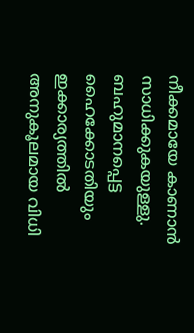നീക്കമായേ കാണാന്‍ സാധിക്കുകയുള്ളു. ബഹുമാനപ്പെട്ട ഹൈക്കോടതിയും ഇക്കാര്യത്തില്‍ അനുകൂലമായ വിധി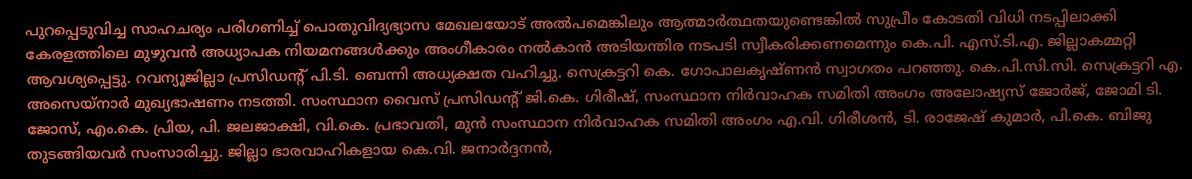പുറപ്പെടുവിച്ച സാഹചര്യം പരിഗണിച്ച് പൊതുവിദ്യഭ്യാസ മേഖലയോട് അല്‍പമെങ്കിലും ആത്മാര്‍ത്ഥതയുണ്ടെങ്കില്‍ സുപ്രീം കോടതി വിധി നടപ്പിലാക്കി കേരളത്തിലെ മുഴുവന്‍ അധ്യാപക നിയമനങ്ങള്‍ക്കും അംഗീകാരം നല്‍കാന്‍ അടിയന്തിര നടപടി സ്വീകരിക്കണമെന്നും കെ.പി. എസ്.ടി.എ. ജില്ലാകമ്മറ്റി ആവശ്യപ്പെട്ടു. റവന്യൂജില്ലാ പ്രസിഡന്റ് പി.ടി. ബെന്നി അധ്യക്ഷത വഹിച്ചു. സെക്രട്ടറി കെ. ഗോപാലകൃഷ്ണന്‍ സ്വാഗതം പറഞ്ഞു. കെ.പി.സി.സി. സെക്രട്ടറി എ. അസെയ്‌നാര്‍ മുഖ്യഭാഷണം നടത്തി. സംസ്ഥാന വൈസ് പ്രസിഡന്റ് ജി.കെ. ഗിരീഷ്, സംസ്ഥാന നിര്‍വാഹക സമിതി അംഗം അലോഷ്യസ് ജോര്‍ജ്, ജോമി ടി. ജോസ്, എം.കെ. പ്രിയ, പി. ജലജാക്ഷി, വി.കെ. പ്രഭാവതി, മുന്‍ സംസ്ഥാന നിര്‍വാഹക സമിതി അംഗം എ.വി. ഗിരീശന്‍, ടി. രാജേഷ് കുമാര്‍, പി.കെ. ബിജു തുടങ്ങിയവര്‍ സംസാരിച്ചു. ജില്ലാ ഭാരവാഹികളായ കെ.വി. ജനാര്‍ദ്ദനന്‍,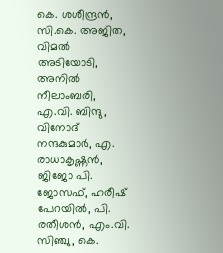കെ. ശശീന്ദ്രന്‍, സി.കെ. അജിത, വിമല്‍ അടിയോടി, അനില്‍ നീലാംബരി, എ.വി. ബിന്ദു, വിനോദ് നന്ദകുമാര്‍, എ. രാധാകൃഷ്ണന്‍, ജിജോ പി. ജോസഫ്, ഹരീഷ് പേറയില്‍, പി. രതീശന്‍, എം.വി. സിഞ്ചു, കെ.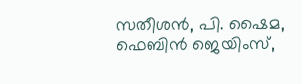സതീശന്‍, പി. ഷൈമ, ഫെബിന്‍ ജെയിംസ്,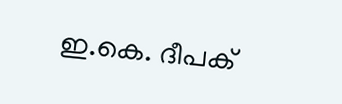ഇ.കെ. ദീപക്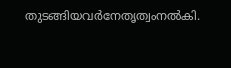തുടങ്ങിയവര്‍നേതൃത്വംനല്‍കി.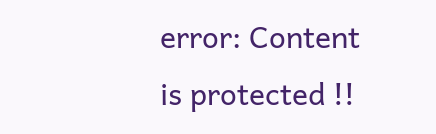error: Content is protected !!